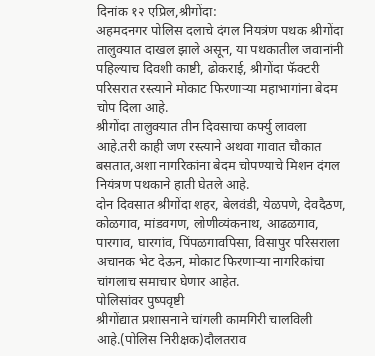दिनांक १२ एप्रिल,श्रीगोंदा:
अहमदनगर पोलिस दलाचे दंगल नियत्रंण पथक श्रीगोंदा तालुक्यात दाखल झाले असून, या पथकातील जवानांनी पहिल्याच दिवशी काष्टी, ढोकराई, श्रीगोंदा फॅक्टरी परिसरात रस्त्याने मोकाट फिरणाऱ्या महाभागांना बेदम चोप दिला आहे.
श्रीगोंदा तालुक्यात तीन दिवसाचा कर्फ्यु लावला आहे.तरी काही जण रस्त्याने अथवा गावात चौकात बसतात,अशा नागरिकांना बेदम चोपण्याचे मिशन दंगल नियंत्रण पथकाने हाती घेतले आहे.
दोन दिवसात श्रीगोंदा शहर, बेलवंडी, येळपणे, देवदैठण, कोळगाव, मांडवगण, लोणीव्यंकनाथ, आढळगाव, पारगाव, घारगांव, पिंपळगावपिसा, विसापुर परिसराला अचानक भेट देऊन, मोकाट फिरणाऱ्या नागरिकांचा चांगलाच समाचार घेणार आहेत.
पोलिसांवर पुष्पवृष्टी
श्रीगोंद्यात प्रशासनाने चांगली कामगिरी चालविली आहे.(पोलिस निरीक्षक)दौलतराव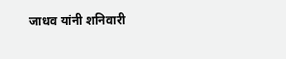जाधव यांनी शनिवारी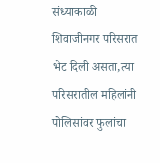संध्याकाळी शिवाजीनगर परिसरात भेट दिली असता,त्या परिसरातील महिलांनी पोलिसांवर फुलांचा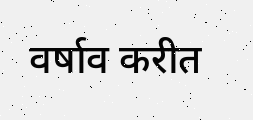वर्षाव करीत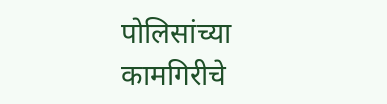पोलिसांच्या कामगिरीचे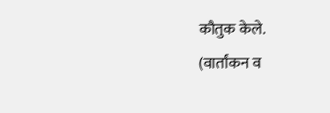कौतुक केले.
(वार्तांकन व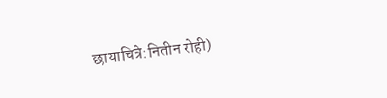छायाचित्रे:नितीन रोही)